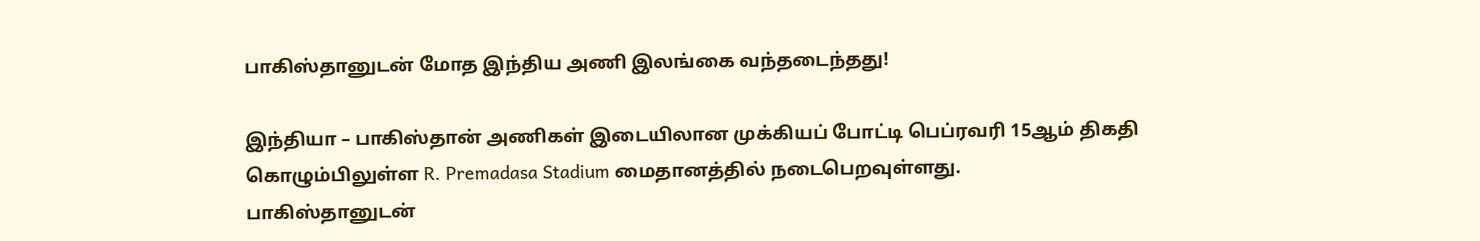பாகிஸ்தானுடன் மோத இந்திய அணி இலங்கை வந்தடைந்தது!

இந்தியா – பாகிஸ்தான் அணிகள் இடையிலான முக்கியப் போட்டி பெப்ரவரி 15ஆம் திகதி கொழும்பிலுள்ள R. Premadasa Stadium மைதானத்தில் நடைபெறவுள்ளது.
பாகிஸ்தானுடன்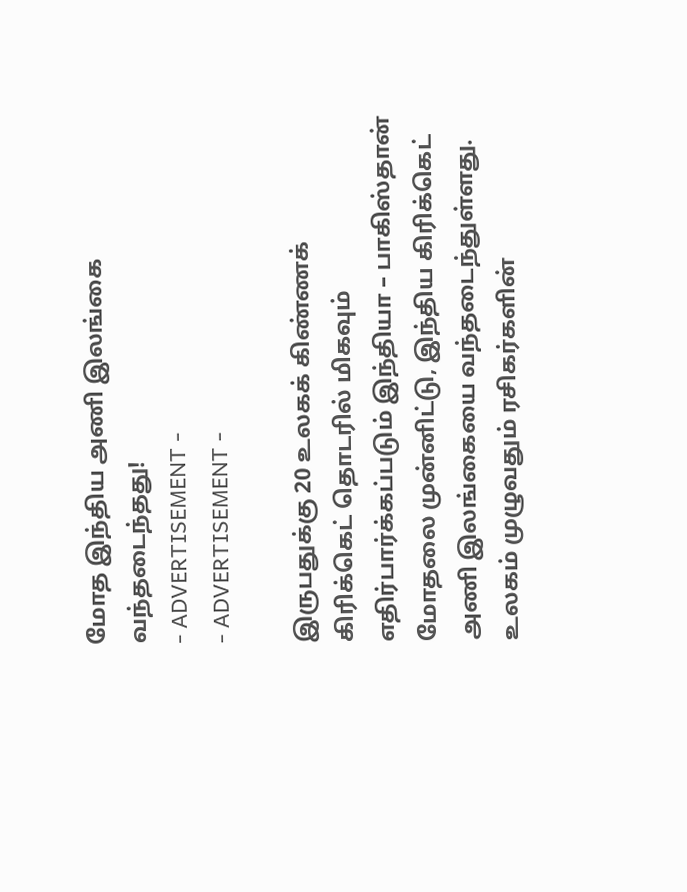மோத இந்திய அணி இலங்கை வந்தடைந்தது!
- ADVERTISEMENT -
- ADVERTISEMENT -

இருபதுக்கு 20 உலகக் கிண்ணக் கிரிக்கெட் தொடரில் மிகவும் எதிர்பார்க்கப்படும் இந்தியா – பாகிஸ்தான் மோதலை முன்னிட்டு, இந்திய கிரிக்கெட் அணி இலங்கையை வந்தடைந்துள்ளது. உலகம் முழுவதும் ரசிகர்களின்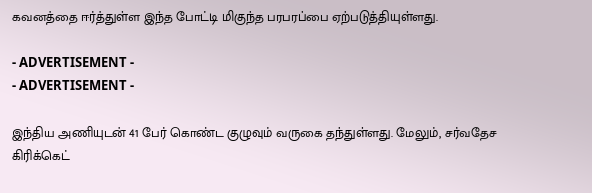கவனத்தை ஈர்த்துள்ள இந்த போட்டி மிகுந்த பரபரப்பை ஏற்படுத்தியுள்ளது.

- ADVERTISEMENT -
- ADVERTISEMENT -

இந்திய அணியுடன் 41 பேர் கொண்ட குழுவும் வருகை தந்துள்ளது. மேலும், சர்வதேச கிரிக்கெட்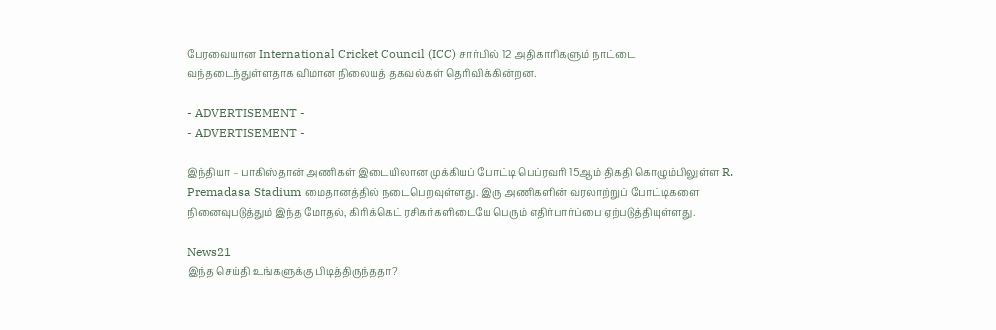பேரவையான International Cricket Council (ICC) சார்பில் 12 அதிகாரிகளும் நாட்டை வந்தடைந்துள்ளதாக விமான நிலையத் தகவல்கள் தெரிவிக்கின்றன.

- ADVERTISEMENT -
- ADVERTISEMENT -

இந்தியா – பாகிஸ்தான் அணிகள் இடையிலான முக்கியப் போட்டி பெப்ரவரி 15ஆம் திகதி கொழும்பிலுள்ள R. Premadasa Stadium மைதானத்தில் நடைபெறவுள்ளது. இரு அணிகளின் வரலாற்றுப் போட்டிகளை நினைவுபடுத்தும் இந்த மோதல், கிரிக்கெட் ரசிகர்களிடையே பெரும் எதிர்பார்ப்பை ஏற்படுத்தியுள்ளது.

News21
இந்த செய்தி உங்களுக்கு பிடித்திருந்ததா?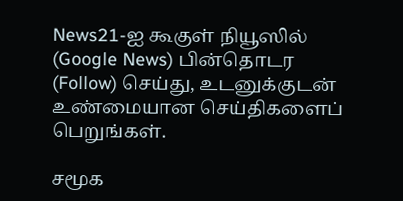News21-ஐ கூகுள் நியூஸில் (Google News) பின்தொடர (Follow) செய்து, உடனுக்குடன் உண்மையான செய்திகளைப் பெறுங்கள்.

சமூக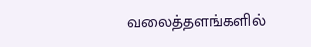வலைத்தளங்களில்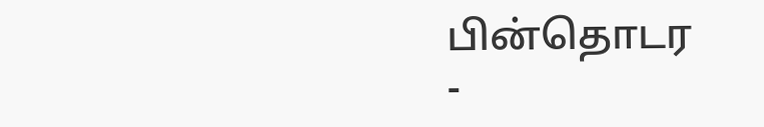பின்தொடர
-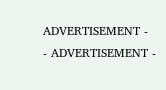ADVERTISEMENT -
- ADVERTISEMENT -